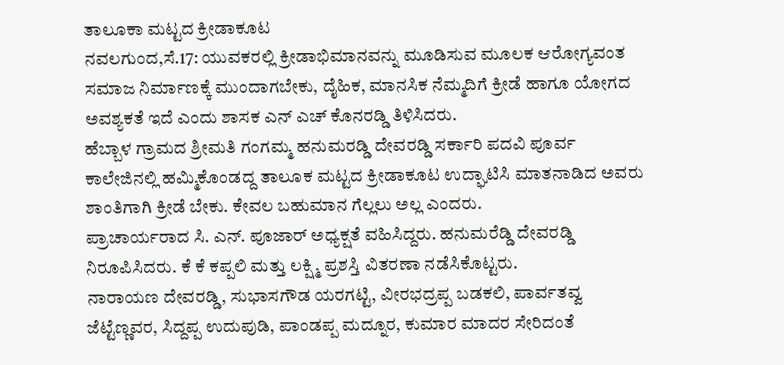ತಾಲೂಕಾ ಮಟ್ಟದ ಕ್ರೀಡಾಕೂಟ
ನವಲಗುಂದ,ಸೆ.17: ಯುವಕರಲ್ಲಿ ಕ್ರೀಡಾಭಿಮಾನವನ್ನು ಮೂಡಿಸುವ ಮೂಲಕ ಆರೋಗ್ಯವಂತ ಸಮಾಜ ನಿರ್ಮಾಣಕ್ಕೆ ಮುಂದಾಗಬೇಕು, ದೈಹಿಕ, ಮಾನಸಿಕ ನೆಮ್ಮದಿಗೆ ಕ್ರೀಡೆ ಹಾಗೂ ಯೋಗದ ಅವಶ್ಯಕತೆ ಇದೆ ಎಂದು ಶಾಸಕ ಎನ್ ಎಚ್ ಕೊನರಡ್ಡಿ ತಿಳಿಸಿದರು.
ಹೆಬ್ಬಾಳ ಗ್ರಾಮದ ಶ್ರೀಮತಿ ಗಂಗಮ್ಮ ಹನುಮರಡ್ಡಿ ದೇವರಡ್ಡಿ ಸರ್ಕಾರಿ ಪದವಿ ಪೂರ್ವ ಕಾಲೇಜಿನಲ್ಲಿ ಹಮ್ಮಿಕೊಂಡದ್ದ ತಾಲೂಕ ಮಟ್ಟದ ಕ್ರೀಡಾಕೂಟ ಉದ್ಘಾಟಿಸಿ ಮಾತನಾಡಿದ ಅವರು ಶಾಂತಿಗಾಗಿ ಕ್ರೀಡೆ ಬೇಕು. ಕೇವಲ ಬಹುಮಾನ ಗೆಲ್ಲಲು ಅಲ್ಲ ಎಂದರು.
ಪ್ರಾಚಾರ್ಯರಾದ ಸಿ. ಎನ್. ಪೂಜಾರ್ ಅಧ್ಯಕ್ಷತೆ ವಹಿಸಿದ್ದರು. ಹನುಮರೆಡ್ಡಿ ದೇವರಡ್ಡಿ ನಿರೂಪಿಸಿದರು. ಕೆ ಕೆ ಕಪ್ಪಲಿ ಮತ್ತು ಲಕ್ಷ್ಮಿ ಪ್ರಶಸ್ತಿ ವಿತರಣಾ ನಡೆಸಿಕೊಟ್ಟರು.
ನಾರಾಯಣ ದೇವರಡ್ಡಿ, ಸುಭಾಸಗೌಡ ಯರಗಟ್ಟಿ, ವೀರಭದ್ರಪ್ಪ ಬಡಕಲಿ, ಪಾರ್ವತವ್ವ ಜೆಟ್ಟೆಣ್ಣವರ, ಸಿದ್ದಪ್ಪ ಉದುಪುಡಿ, ಪಾಂಡಪ್ಪ ಮದ್ನೂರ, ಕುಮಾರ ಮಾದರ ಸೇರಿದಂತೆ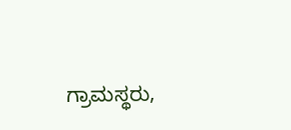ಗ್ರಾಮಸ್ಥರು,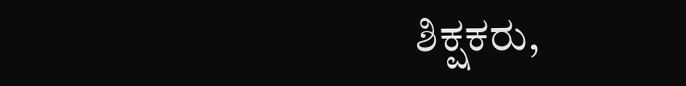ಶಿಕ್ಷಕರು,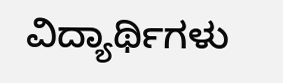ವಿದ್ಯಾರ್ಥಿಗಳು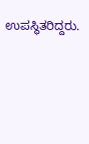ಉಪಸ್ಥಿತರಿದ್ದರು.